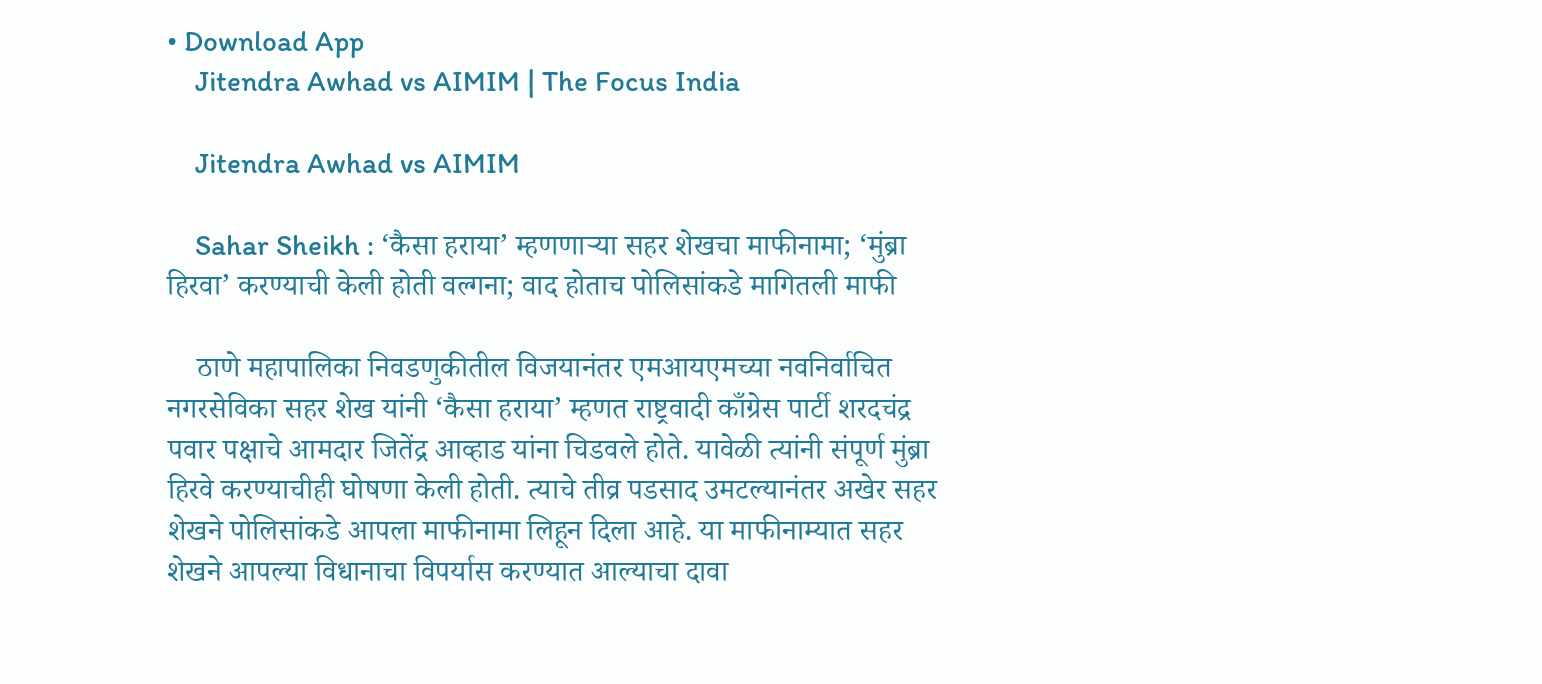• Download App
    Jitendra Awhad vs AIMIM | The Focus India

    Jitendra Awhad vs AIMIM

    Sahar Sheikh : ‘कैसा हराया’ म्हणणाऱ्या सहर शेखचा माफीनामा; ‘मुंब्रा हिरवा’ करण्याची केली होती वल्गना; वाद होताच पोलिसांकडे मागितली माफी

    ठाणे महापालिका निवडणुकीतील विजयानंतर एमआयएमच्या नवनिर्वाचित नगरसेविका सहर शेख यांनी ‘कैसा हराया’ म्हणत राष्ट्रवादी काँग्रेस पार्टी शरदचंद्र पवार पक्षाचे आमदार जितेंद्र आव्हाड यांना चिडवले होते. यावेळी त्यांनी संपूर्ण मुंब्रा हिरवे करण्याचीही घोषणा केली होती. त्याचे तीव्र पडसाद उमटल्यानंतर अखेर सहर शेखने पोलिसांकडे आपला माफीनामा लिहून दिला आहे. या माफीनाम्यात सहर शेखने आपल्या विधानाचा विपर्यास करण्यात आल्याचा दावा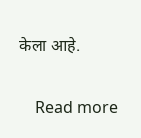केला आहे.

    Read more